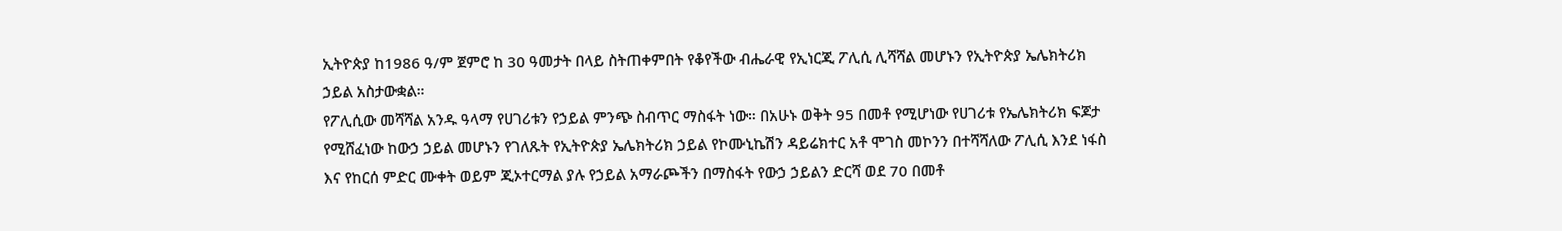ኢትዮጵያ ከ1986 ዓ/ም ጀምሮ ከ 30 ዓመታት በላይ ስትጠቀምበት የቆየችው ብሔራዊ የኢነርጂ ፖሊሲ ሊሻሻል መሆኑን የኢትዮጵያ ኤሌክትሪክ ኃይል አስታውቋል።
የፖሊሲው መሻሻል አንዱ ዓላማ የሀገሪቱን የኃይል ምንጭ ስብጥር ማስፋት ነው። በአሁኑ ወቅት 95 በመቶ የሚሆነው የሀገሪቱ የኤሌክትሪክ ፍጆታ የሚሸፈነው ከውኃ ኃይል መሆኑን የገለጹት የኢትዮጵያ ኤሌክትሪክ ኃይል የኮሙኒኬሽን ዳይሬክተር አቶ ሞገስ መኮንን በተሻሻለው ፖሊሲ እንደ ነፋስ እና የከርሰ ምድር ሙቀት ወይም ጂኦተርማል ያሉ የኃይል አማራጮችን በማስፋት የውኃ ኃይልን ድርሻ ወደ 70 በመቶ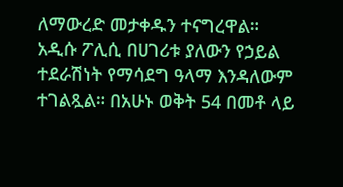ለማውረድ መታቀዱን ተናግረዋል።
አዲሱ ፖሊሲ በሀገሪቱ ያለውን የኃይል ተደራሽነት የማሳደግ ዓላማ እንዳለውም ተገልጿል። በአሁኑ ወቅት 54 በመቶ ላይ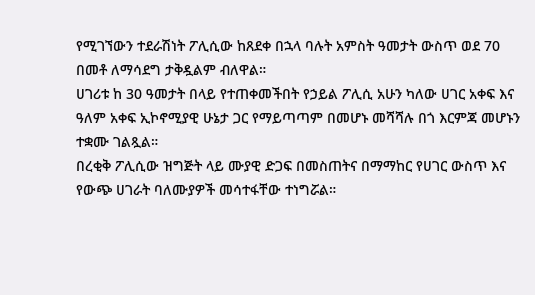የሚገኘውን ተደራሽነት ፖሊሲው ከጸደቀ በኋላ ባሉት አምስት ዓመታት ውስጥ ወደ 70 በመቶ ለማሳደግ ታቅዷልም ብለዋል።
ሀገሪቱ ከ 30 ዓመታት በላይ የተጠቀመችበት የኃይል ፖሊሲ አሁን ካለው ሀገር አቀፍ እና ዓለም አቀፍ ኢኮኖሚያዊ ሁኔታ ጋር የማይጣጣም በመሆኑ መሻሻሉ በጎ እርምጃ መሆኑን ተቋሙ ገልጿል።
በረቂቅ ፖሊሲው ዝግጅት ላይ ሙያዊ ድጋፍ በመስጠትና በማማከር የሀገር ውስጥ እና የውጭ ሀገራት ባለሙያዎች መሳተፋቸው ተነግሯል።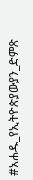#አሐዱ_የኢትዮጵያውያን_ድምጽ